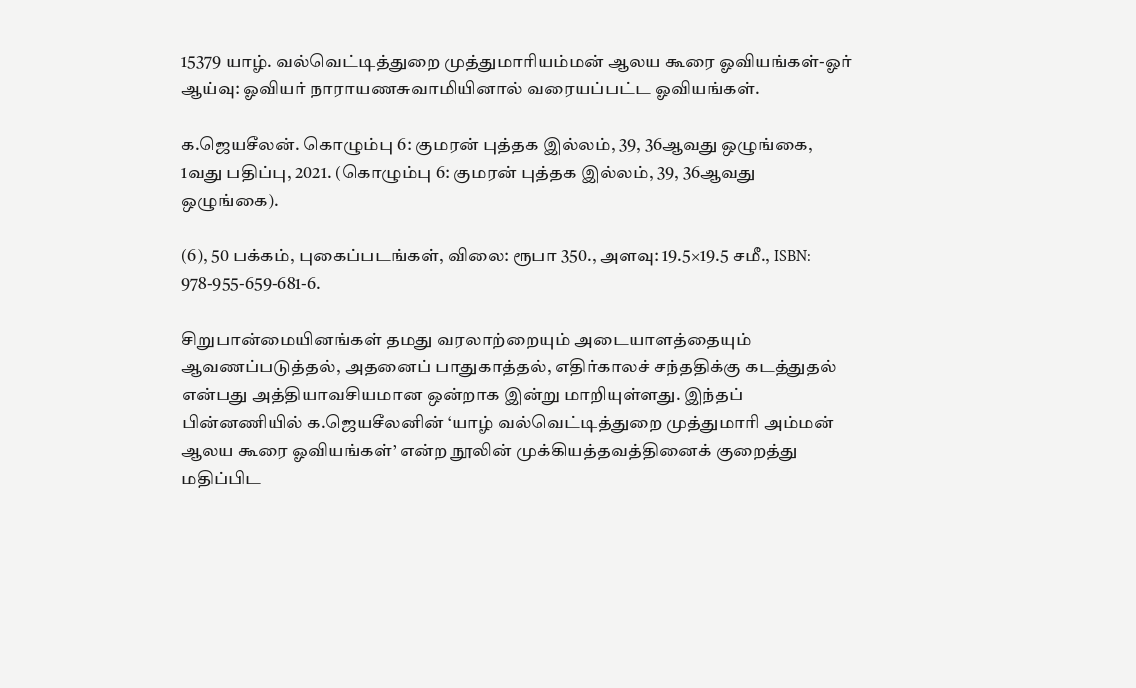15379 யாழ். வல்வெட்டித்துறை முத்துமாரியம்மன் ஆலய கூரை ஓவியங்கள்-ஓர் ஆய்வு: ஓவியர் நாராயணசுவாமியினால் வரையப்பட்ட ஓவியங்கள்.

க.ஜெயசீலன். கொழும்பு 6: குமரன் புத்தக இல்லம், 39, 36ஆவது ஒழுங்கை, 1வது பதிப்பு, 2021. (கொழும்பு 6: குமரன் புத்தக இல்லம், 39, 36ஆவது ஒழுங்கை).

(6), 50 பக்கம், புகைப்படங்கள், விலை: ரூபா 350., அளவு: 19.5×19.5 சமீ., ISBN: 978-955-659-681-6.

சிறுபான்மையினங்கள் தமது வரலாற்றையும் அடையாளத்தையும் ஆவணப்படுத்தல், அதனைப் பாதுகாத்தல், எதிர்காலச் சந்ததிக்கு கடத்துதல் என்பது அத்தியாவசியமான ஒன்றாக இன்று மாறியுள்ளது. இந்தப் பின்னணியில் க.ஜெயசீலனின் ‘யாழ் வல்வெட்டித்துறை முத்துமாரி அம்மன் ஆலய கூரை ஓவியங்கள்’ என்ற நூலின் முக்கியத்தவத்தினைக் குறைத்து மதிப்பிட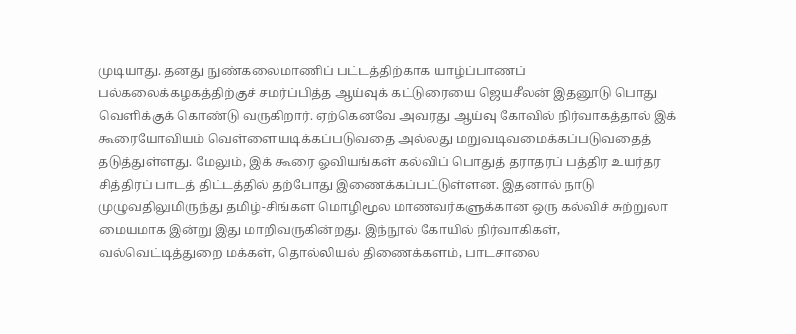முடியாது. தனது நுண்கலைமாணிப் பட்டத்திற்காக யாழ்ப்பாணப் பல்கலைக்கழகத்திற்குச் சமர்ப்பித்த ஆய்வுக் கட்டுரையை ஜெயசீலன் இதனூடு பொது வெளிக்குக் கொண்டு வருகிறார். ஏற்கெனவே அவரது ஆய்வு கோவில் நிர்வாகத்தால் இக் கூரையோவியம் வெள்ளையடிக்கப்படுவதை அல்லது மறுவடிவமைக்கப்படுவதைத் தடுத்துள்ளது. மேலும், இக் கூரை ஓவியங்கள் கல்விப் பொதுத் தராதரப் பத்திர உயர்தர சித்திரப் பாடத் திட்டத்தில் தற்போது இணைக்கப்பட்டுள்ளன. இதனால் நாடு முழுவதிலுமிருந்து தமிழ்-சிங்கள மொழிமூல மாணவர்களுக்கான ஒரு கல்விச் சுற்றுலா மையமாக இன்று இது மாறிவருகின்றது. இந்நூல் கோயில் நிர்வாகிகள், வல்வெட்டித்துறை மக்கள், தொல்லியல் திணைக்களம், பாடசாலை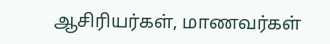ஆசிரியர்கள், மாணவர்கள்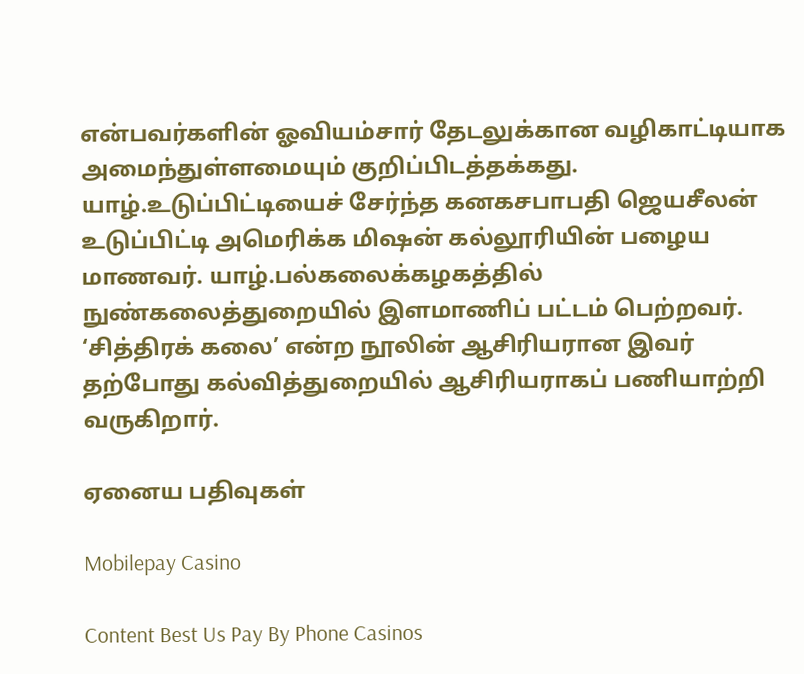என்பவர்களின் ஓவியம்சார் தேடலுக்கான வழிகாட்டியாக அமைந்துள்ளமையும் குறிப்பிடத்தக்கது. யாழ்.உடுப்பிட்டியைச் சேர்ந்த கனகசபாபதி ஜெயசீலன்  உடுப்பிட்டி அமெரிக்க மிஷன் கல்லூரியின் பழைய மாணவர். யாழ்.பல்கலைக்கழகத்தில் நுண்கலைத்துறையில் இளமாணிப் பட்டம் பெற்றவர். ‘சித்திரக் கலை’ என்ற நூலின் ஆசிரியரான இவர் தற்போது கல்வித்துறையில் ஆசிரியராகப் பணியாற்றி வருகிறார்.

ஏனைய பதிவுகள்

Mobilepay Casino

Content Best Us Pay By Phone Casinos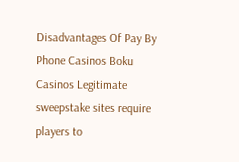Disadvantages Of Pay By Phone Casinos Boku Casinos Legitimate sweepstake sites require players to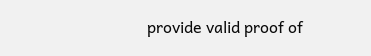provide valid proof of